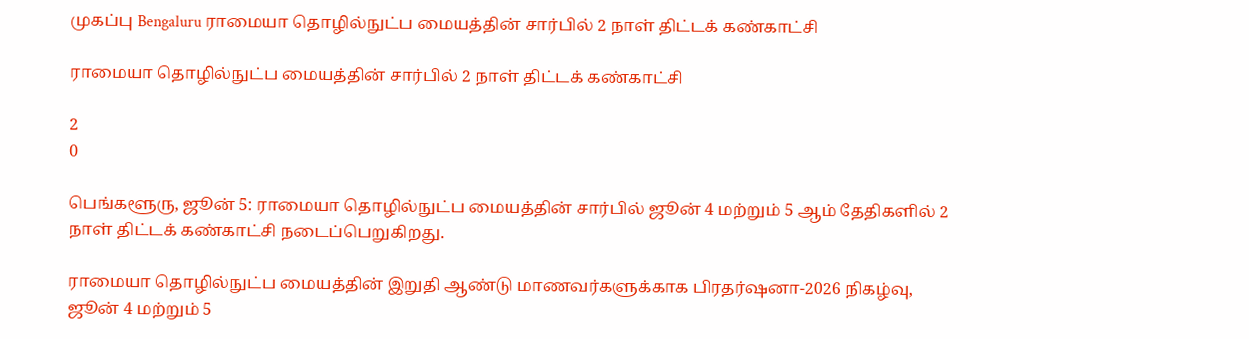முகப்பு Bengaluru ராமையா தொழில்நுட்ப மையத்தின் சார்பில் 2 நாள் திட்டக் கண்காட்சி

ராமையா தொழில்நுட்ப மையத்தின் சார்பில் 2 நாள் திட்டக் கண்காட்சி

2
0

பெங்களூரு, ஜூன் 5: ராமையா தொழில்நுட்ப மையத்தின் சார்பில் ஜூன் 4 மற்றும் 5 ஆம் தேதிகளில் 2 நாள் திட்டக் கண்காட்சி நடைப்பெறுகிறது.

ராமையா தொழில்நுட்ப மையத்தின் இறுதி ஆண்டு மாணவர்களுக்காக பிரதர்ஷனா-2026 நிகழ்வு, ஜூன் 4 மற்றும் 5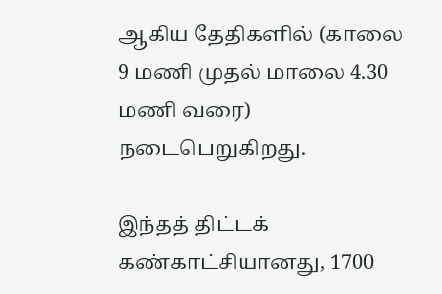ஆகிய தேதிகளில் (காலை 9 மணி முதல் மாலை 4.30 மணி வரை) நடைபெறுகிறது.

இந்தத் திட்டக் கண்காட்சியானது, 1700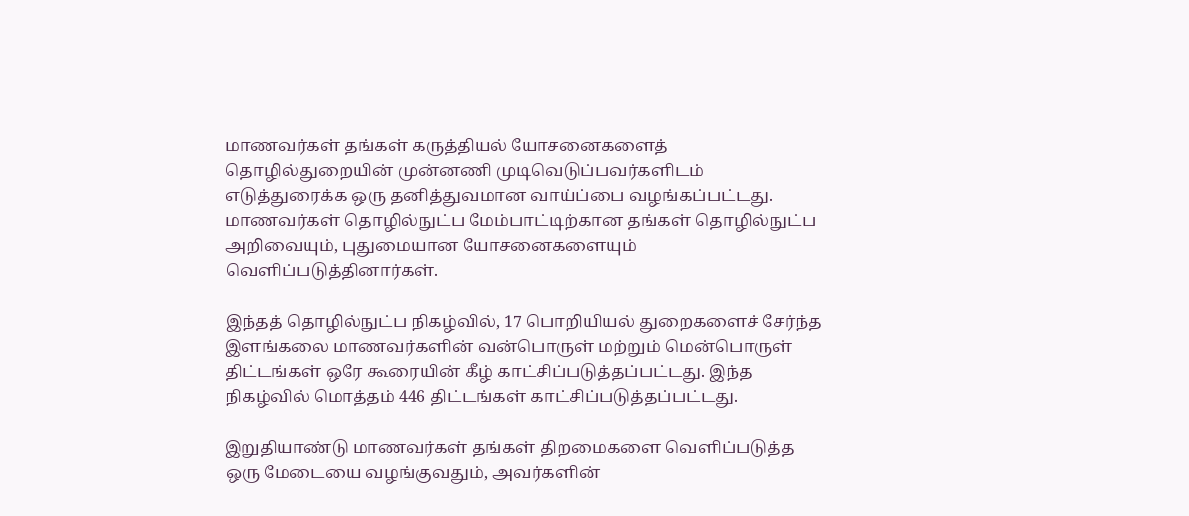மாணவர்கள் தங்கள் கருத்தியல் யோசனைகளைத் தொழில்துறையின் முன்னணி முடிவெடுப்பவர்களிடம் எடுத்துரைக்க ஒரு தனித்துவமான வாய்ப்பை வழங்கப்பட்டது. மாணவர்கள் தொழில்நுட்ப மேம்பாட்டிற்கான தங்கள் தொழில்நுட்ப அறிவையும், புதுமையான யோசனைகளையும் வெளிப்படுத்தினார்கள்.

இந்தத் தொழில்நுட்ப நிகழ்வில், 17 பொறியியல் துறைகளைச் சேர்ந்த இளங்கலை மாணவர்களின் வன்பொருள் மற்றும் மென்பொருள் திட்டங்கள் ஒரே கூரையின் கீழ் காட்சிப்படுத்தப்பட்டது. இந்த நிகழ்வில் மொத்தம் 446 திட்டங்கள் காட்சிப்படுத்தப்பட்டது.

இறுதியாண்டு மாணவர்கள் தங்கள் திறமைகளை வெளிப்படுத்த ஒரு மேடையை வழங்குவதும், அவர்களின்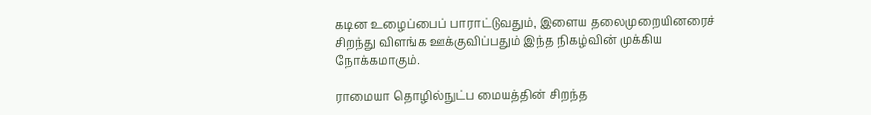கடின உழைப்பைப் பாராட்டுவதும், இளைய தலைமுறையினரைச் சிறந்து விளங்க ஊக்குவிப்பதும் இந்த நிகழ்வின் முக்கிய நோக்கமாகும்.

ராமையா தொழில்நுட்ப மையத்தின் சிறந்த‌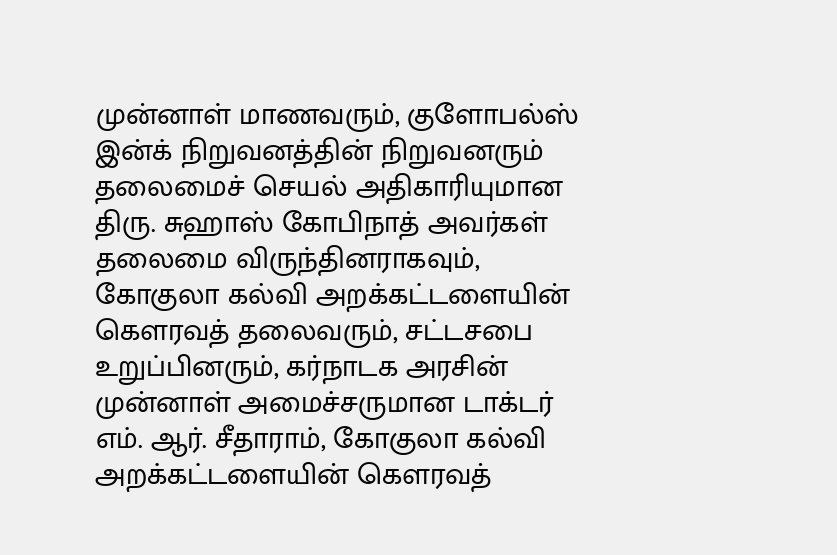முன்னாள் மாணவரும், குளோபல்ஸ் இன்க் நிறுவனத்தின் நிறுவனரும் தலைமைச் செயல் அதிகாரியுமான திரு. சுஹாஸ் கோபிநாத் அவர்கள் தலைமை விருந்தினராகவும், கோகுலா கல்வி அறக்கட்டளையின் கௌரவத் தலைவரும், சட்டசபை உறுப்பினரும், கர்நாடக அரசின் முன்னாள் அமைச்சருமான டாக்டர் எம். ஆர். சீதாராம், கோகுலா கல்வி அறக்கட்டளையின் கௌரவத்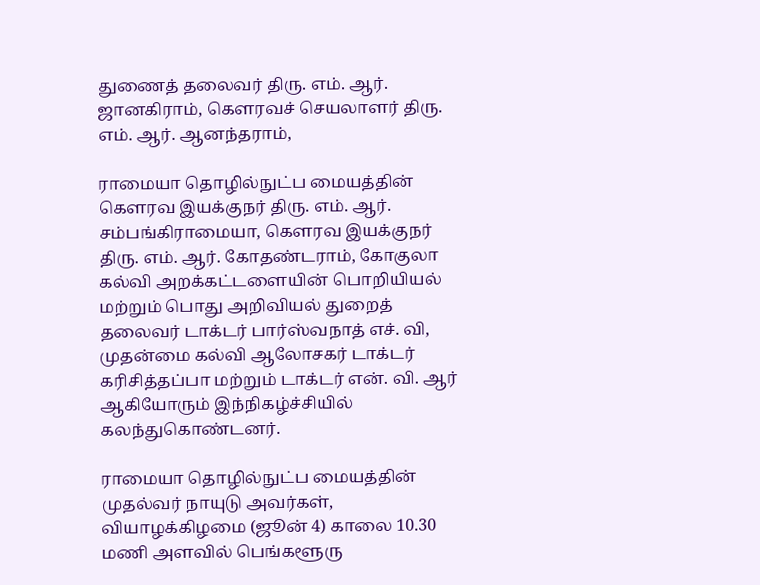துணைத் தலைவர் திரு. எம். ஆர். ஜானகிராம், கௌரவச் செயலாளர் திரு. எம். ஆர். ஆனந்தராம்,

ராமையா தொழில்நுட்ப மையத்தின் கௌரவ இயக்குநர் திரு. எம். ஆர். சம்பங்கிராமையா, கௌரவ இயக்குநர் திரு. எம். ஆர். கோதண்டராம், கோகுலா கல்வி அறக்கட்டளையின் பொறியியல் மற்றும் பொது அறிவியல் துறைத் தலைவர் டாக்டர் பார்ஸ்வநாத் எச். வி, முதன்மை கல்வி ஆலோசகர் டாக்டர் கரிசித்தப்பா மற்றும் டாக்டர் என். வி. ஆர் ஆகியோரும் இந்நிகழ்ச்சியில் கலந்துகொண்டனர்.

ராமையா தொழில்நுட்ப மையத்தின் முதல்வர் நாயுடு அவர்கள், வியாழக்கிழமை (ஜூன் 4) காலை 10.30 மணி அளவில் பெங்களூரு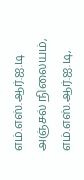எம்.எஸ்.ஆர்.ஐ.டி அஞ்சல் நிலையம், எம்.எஸ்.ஆர்.ஐ.டி,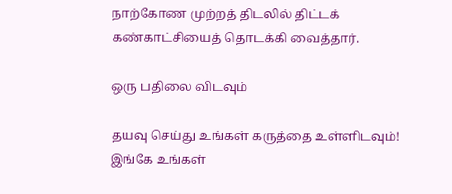நாற்கோண முற்றத் திடலில் திட்டக் கண்காட்சியைத் தொடக்கி வைத்தார்.

ஒரு பதிலை விடவும்

தயவு செய்து உங்கள் கருத்தை உள்ளிடவும்!
இங்கே உங்கள்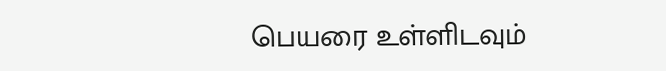பெயரை உள்ளிடவும்